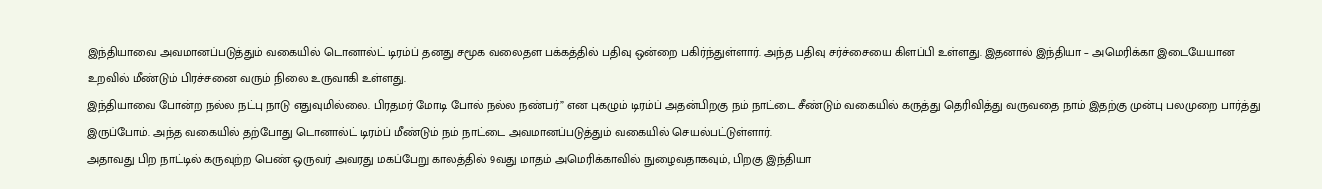இந்தியாவை அவமானப்படுத்தும் வகையில் டொனால்ட் டிரம்ப் தனது சமூக வலைதள பக்கத்தில் பதிவு ஒன்றை பகிர்ந்துள்ளார். அந்த பதிவு சர்ச்சையை கிளப்பி உள்ளது. இதனால் இந்தியா – அமெரிக்கா இடையேயான உறவில் மீண்டும் பிரச்சனை வரும் நிலை உருவாகி உள்ளது.
இந்தியாவை போன்ற நல்ல நட்பு நாடு எதுவுமில்லை. பிரதமர் மோடி போல் நல்ல நண்பர்” என புகழும் டிரம்ப் அதன்பிறகு நம் நாட்டை சீண்டும் வகையில் கருத்து தெரிவித்து வருவதை நாம் இதற்கு முன்பு பலமுறை பார்த்து இருப்போம். அந்த வகையில் தற்போது டொனால்ட் டிரம்ப் மீண்டும் நம் நாட்டை அவமானப்படுத்தும் வகையில் செயல்பட்டுள்ளார்.
அதாவது பிற நாட்டில் கருவுற்ற பெண் ஒருவர் அவரது மகப்பேறு காலத்தில் 9வது மாதம் அமெரிக்காவில் நுழைவதாகவும், பிறகு இந்தியா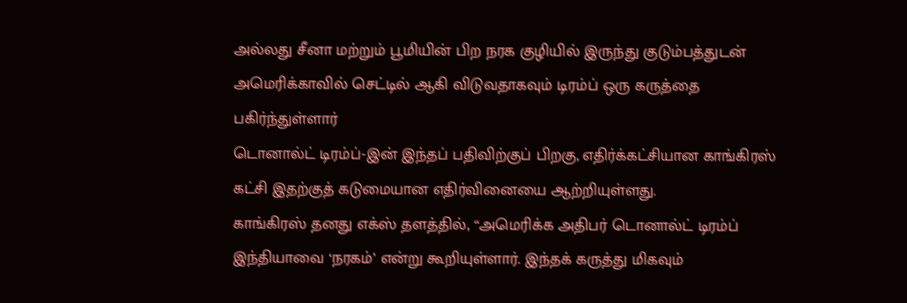அல்லது சீனா மற்றும் பூமியின் பிற நரக குழியில் இருந்து குடும்பத்துடன் அமெரிக்காவில் செட்டில் ஆகி விடுவதாகவும் டிரம்ப் ஒரு கருத்தை பகிர்ந்துள்ளார்
டொனால்ட் டிரம்ப்-இன் இந்தப் பதிவிற்குப் பிறகு, எதிர்க்கட்சியான காங்கிரஸ் கட்சி இதற்குத் கடுமையான எதிர்வினையை ஆற்றியுள்ளது.
காங்கிரஸ் தனது எக்ஸ் தளத்தில், “அமெரிக்க அதிபர் டொனால்ட் டிரம்ப் இந்தியாவை ‘நரகம்’ என்று கூறியுள்ளார். இந்தக் கருத்து மிகவும்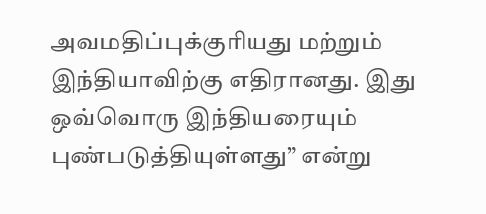அவமதிப்புக்குரியது மற்றும் இந்தியாவிற்கு எதிரானது. இது ஒவ்வொரு இந்தியரையும் புண்படுத்தியுள்ளது” என்று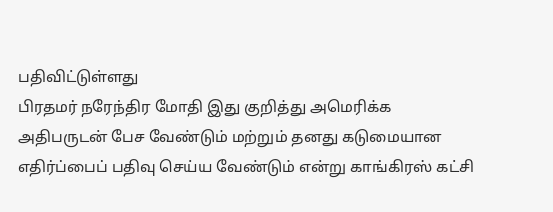பதிவிட்டுள்ளது
பிரதமர் நரேந்திர மோதி இது குறித்து அமெரிக்க அதிபருடன் பேச வேண்டும் மற்றும் தனது கடுமையான எதிர்ப்பைப் பதிவு செய்ய வேண்டும் என்று காங்கிரஸ் கட்சி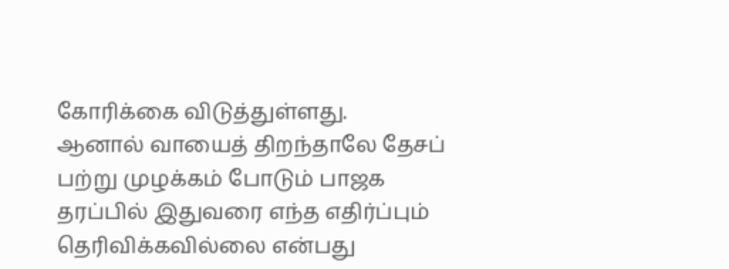கோரிக்கை விடுத்துள்ளது.
ஆனால் வாயைத் திறந்தாலே தேசப் பற்று முழக்கம் போடும் பாஜக தரப்பில் இதுவரை எந்த எதிர்ப்பும் தெரிவிக்கவில்லை என்பது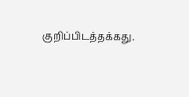குறிப்பிடத்தக்கது.